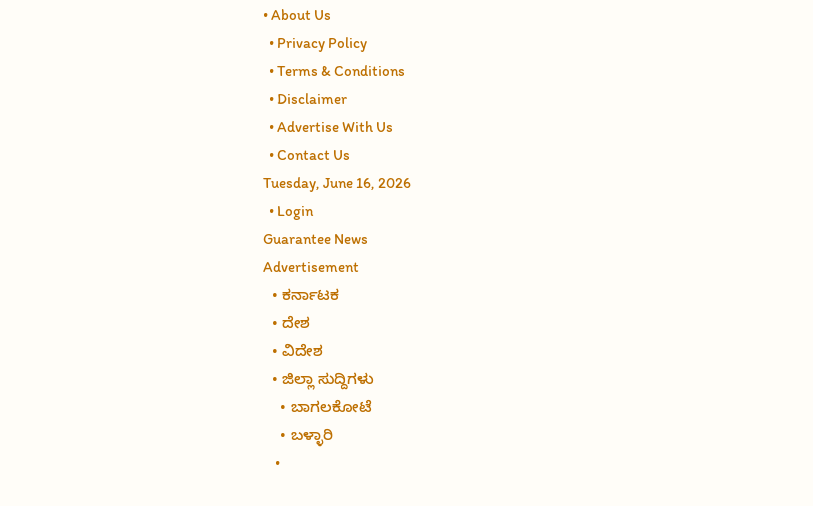• About Us
  • Privacy Policy
  • Terms & Conditions
  • Disclaimer
  • Advertise With Us
  • Contact Us
Tuesday, June 16, 2026
  • Login
Guarantee News
Advertisement
  • ಕರ್ನಾಟಕ
  • ದೇಶ
  • ವಿದೇಶ
  • ಜಿಲ್ಲಾ ಸುದ್ದಿಗಳು
    • ಬಾಗಲಕೋಟೆ
    • ಬಳ್ಳಾರಿ
    •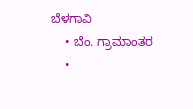ಬೆಳಗಾವಿ
    • ಬೆಂ. ಗ್ರಾಮಾಂತರ
    •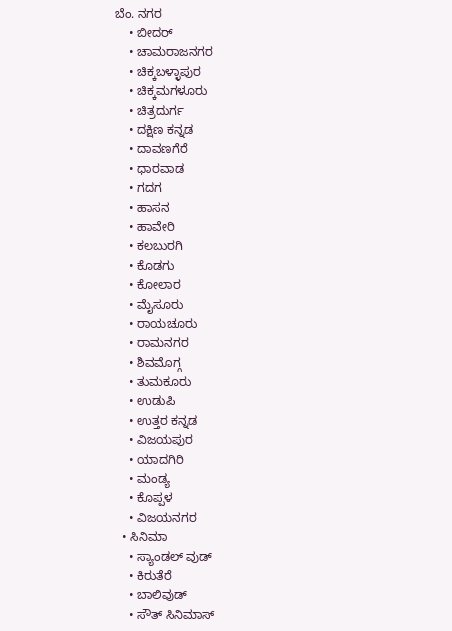ಬೆಂ. ನಗರ
    • ಬೀದರ್
    • ಚಾಮರಾಜನಗರ
    • ಚಿಕ್ಕಬಳ್ಳಾಪುರ
    • ಚಿಕ್ಕಮಗಳೂರು
    • ಚಿತ್ರದುರ್ಗ
    • ದಕ್ಷಿಣ ಕನ್ನಡ
    • ದಾವಣಗೆರೆ
    • ಧಾರವಾಡ
    • ಗದಗ
    • ಹಾಸನ
    • ಹಾವೇರಿ
    • ಕಲಬುರಗಿ
    • ಕೊಡಗು
    • ಕೋಲಾರ
    • ಮೈಸೂರು
    • ರಾಯಚೂರು
    • ರಾಮನಗರ
    • ಶಿವಮೊಗ್ಗ
    • ತುಮಕೂರು
    • ಉಡುಪಿ
    • ಉತ್ತರ ಕನ್ನಡ
    • ವಿಜಯಪುರ
    • ಯಾದಗಿರಿ
    • ಮಂಡ್ಯ
    • ಕೊಪ್ಪಳ
    • ವಿಜಯನಗರ
  • ಸಿನಿಮಾ
    • ಸ್ಯಾಂಡಲ್ ವುಡ್
    • ಕಿರುತೆರೆ
    • ಬಾಲಿವುಡ್
    • ಸೌತ್ ಸಿನಿಮಾಸ್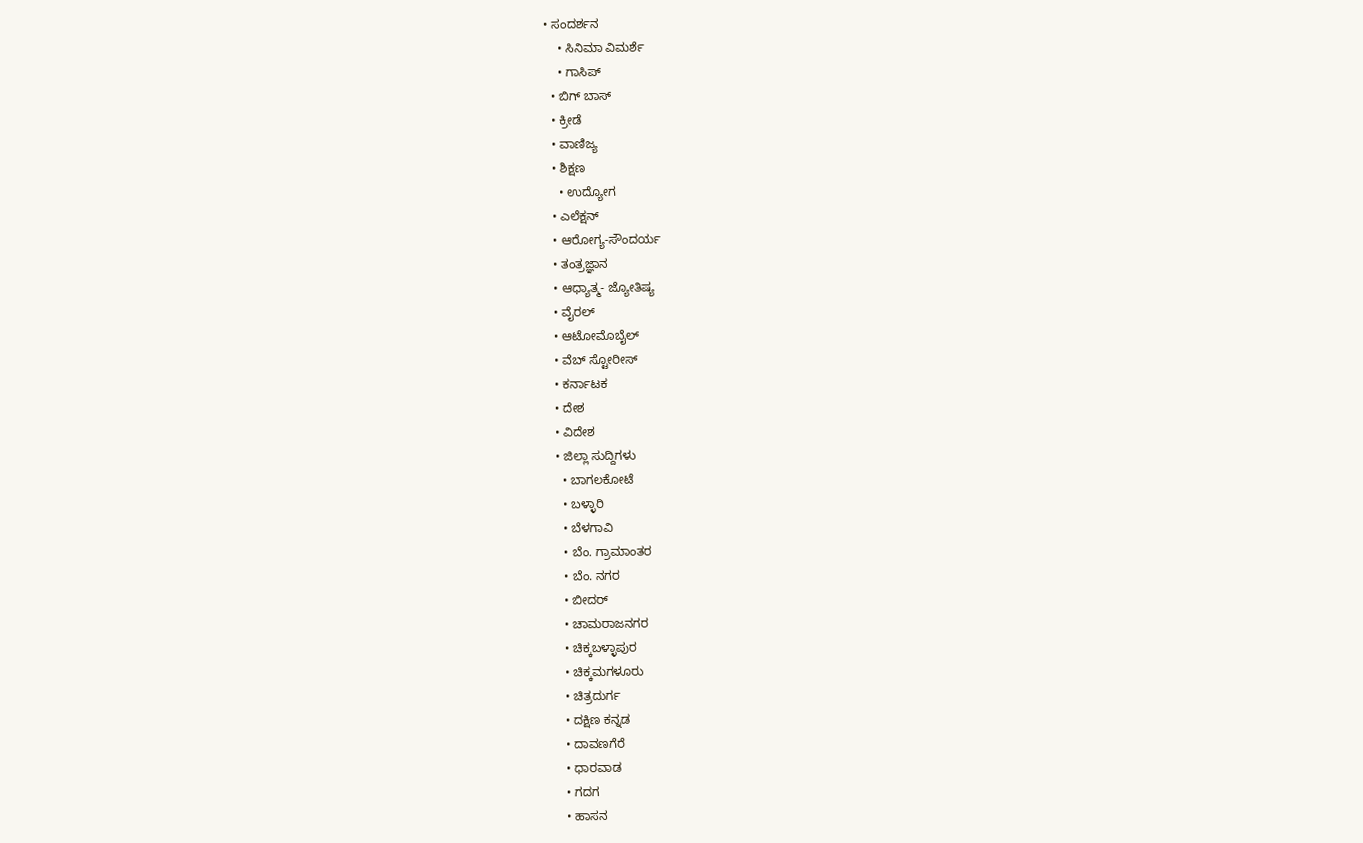• ಸಂದರ್ಶನ
    • ಸಿನಿಮಾ ವಿಮರ್ಶೆ
    • ಗಾಸಿಪ್
  • ಬಿಗ್ ಬಾಸ್
  • ಕ್ರೀಡೆ
  • ವಾಣಿಜ್ಯ
  • ಶಿಕ್ಷಣ
    • ಉದ್ಯೋಗ
  • ಎಲೆಕ್ಷನ್
  • ಆರೋಗ್ಯ-ಸೌಂದರ್ಯ
  • ತಂತ್ರಜ್ಞಾನ
  • ಆಧ್ಯಾತ್ಮ- ಜ್ಯೋತಿಷ್ಯ
  • ವೈರಲ್
  • ಆಟೋಮೊಬೈಲ್
  • ವೆಬ್ ಸ್ಟೋರೀಸ್
  • ಕರ್ನಾಟಕ
  • ದೇಶ
  • ವಿದೇಶ
  • ಜಿಲ್ಲಾ ಸುದ್ದಿಗಳು
    • ಬಾಗಲಕೋಟೆ
    • ಬಳ್ಳಾರಿ
    • ಬೆಳಗಾವಿ
    • ಬೆಂ. ಗ್ರಾಮಾಂತರ
    • ಬೆಂ. ನಗರ
    • ಬೀದರ್
    • ಚಾಮರಾಜನಗರ
    • ಚಿಕ್ಕಬಳ್ಳಾಪುರ
    • ಚಿಕ್ಕಮಗಳೂರು
    • ಚಿತ್ರದುರ್ಗ
    • ದಕ್ಷಿಣ ಕನ್ನಡ
    • ದಾವಣಗೆರೆ
    • ಧಾರವಾಡ
    • ಗದಗ
    • ಹಾಸನ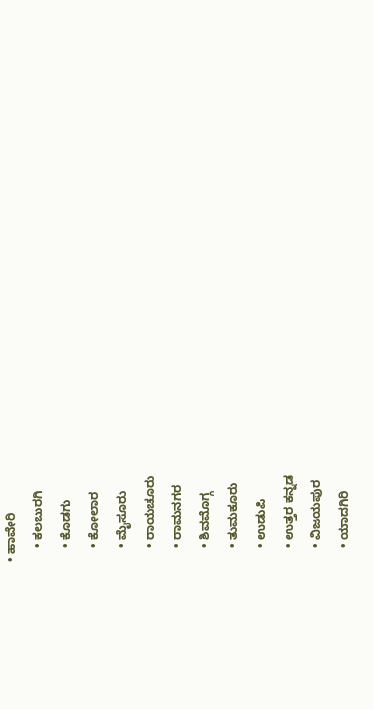• ಹಾವೇರಿ
    • ಕಲಬುರಗಿ
    • ಕೊಡಗು
    • ಕೋಲಾರ
    • ಮೈಸೂರು
    • ರಾಯಚೂರು
    • ರಾಮನಗರ
    • ಶಿವಮೊಗ್ಗ
    • ತುಮಕೂರು
    • ಉಡುಪಿ
    • ಉತ್ತರ ಕನ್ನಡ
    • ವಿಜಯಪುರ
    • ಯಾದಗಿರಿ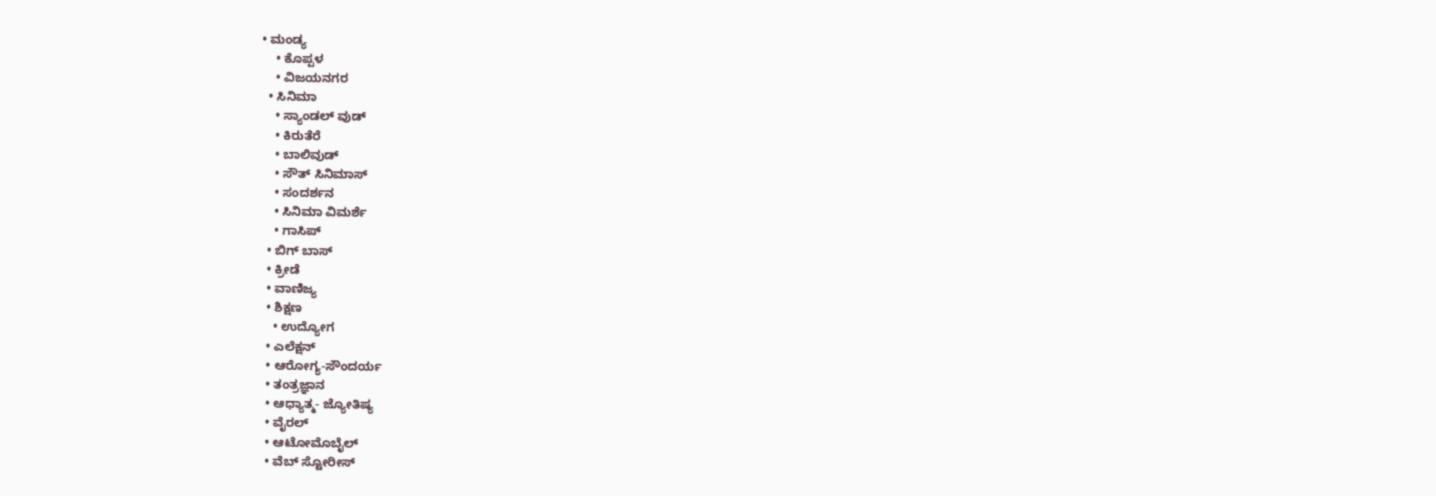• ಮಂಡ್ಯ
    • ಕೊಪ್ಪಳ
    • ವಿಜಯನಗರ
  • ಸಿನಿಮಾ
    • ಸ್ಯಾಂಡಲ್ ವುಡ್
    • ಕಿರುತೆರೆ
    • ಬಾಲಿವುಡ್
    • ಸೌತ್ ಸಿನಿಮಾಸ್
    • ಸಂದರ್ಶನ
    • ಸಿನಿಮಾ ವಿಮರ್ಶೆ
    • ಗಾಸಿಪ್
  • ಬಿಗ್ ಬಾಸ್
  • ಕ್ರೀಡೆ
  • ವಾಣಿಜ್ಯ
  • ಶಿಕ್ಷಣ
    • ಉದ್ಯೋಗ
  • ಎಲೆಕ್ಷನ್
  • ಆರೋಗ್ಯ-ಸೌಂದರ್ಯ
  • ತಂತ್ರಜ್ಞಾನ
  • ಆಧ್ಯಾತ್ಮ- ಜ್ಯೋತಿಷ್ಯ
  • ವೈರಲ್
  • ಆಟೋಮೊಬೈಲ್
  • ವೆಬ್ ಸ್ಟೋರೀಸ್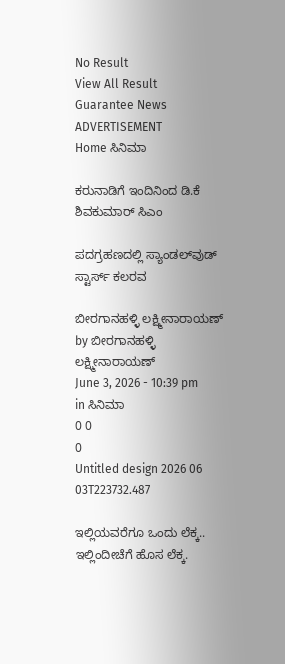No Result
View All Result
Guarantee News
ADVERTISEMENT
Home ಸಿನಿಮಾ

ಕರುನಾಡಿಗೆ ಇಂದಿನಿಂದ ಡಿ.ಕೆ ಶಿವಕುಮಾರ್ ಸಿಎಂ

ಪದಗ್ರಹಣದಲ್ಲಿ ಸ್ಯಾಂಡಲ್‌ವುಡ್ ಸ್ಟಾರ್ಸ್ ಕಲರವ

ಬೀರಗಾನಹಳ್ಳಿ ಲಕ್ಷ್ಮೀನಾರಾಯಣ್ by ಬೀರಗಾನಹಳ್ಳಿ ಲಕ್ಷ್ಮೀನಾರಾಯಣ್
June 3, 2026 - 10:39 pm
in ಸಿನಿಮಾ
0 0
0
Untitled design 2026 06 03T223732.487

ಇಲ್ಲಿಯವರೆಗೂ ಒಂದು ಲೆಕ್ಕ.. ಇಲ್ಲಿಂದೀಚೆಗೆ ಹೊಸ ಲೆಕ್ಕ.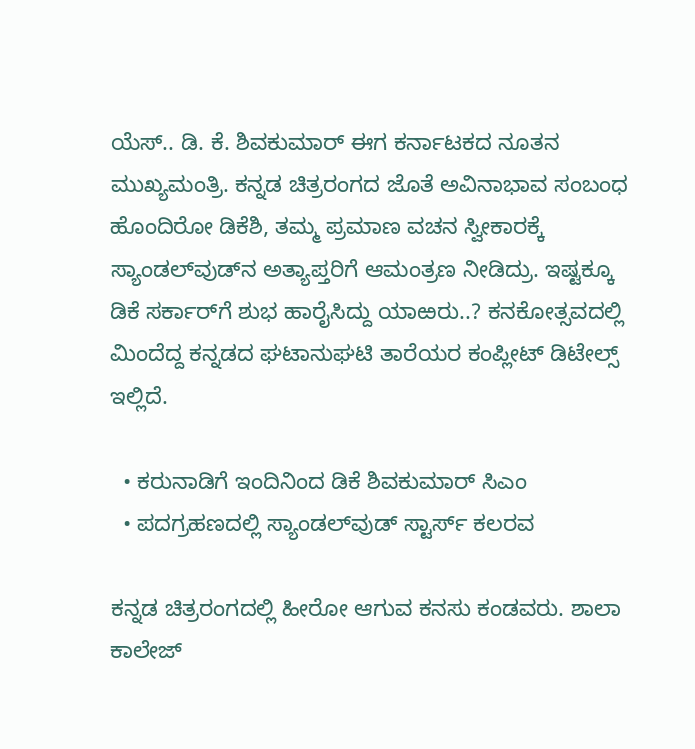ಯೆಸ್.. ಡಿ. ಕೆ. ಶಿವಕುಮಾರ್ ಈಗ ಕರ್ನಾಟಕದ ನೂತನ ಮುಖ್ಯಮಂತ್ರಿ. ಕನ್ನಡ ಚಿತ್ರರಂಗದ ಜೊತೆ ಅವಿನಾಭಾವ ಸಂಬಂಧ ಹೊಂದಿರೋ ಡಿಕೆಶಿ, ತಮ್ಮ ಪ್ರಮಾಣ ವಚನ ಸ್ವೀಕಾರಕ್ಕೆ ಸ್ಯಾಂಡಲ್‌ವುಡ್‌ನ ಅತ್ಯಾಪ್ತರಿಗೆ ಆಮಂತ್ರಣ ನೀಡಿದ್ರು. ಇಷ್ಟಕ್ಕೂ ಡಿಕೆ ಸರ್ಕಾರ್‌‌ಗೆ ಶುಭ ಹಾರೈಸಿದ್ದು ಯಾಱರು..? ಕನಕೋತ್ಸವದಲ್ಲಿ ಮಿಂದೆದ್ದ ಕನ್ನಡದ ಘಟಾನುಘಟಿ ತಾರೆಯರ ಕಂಪ್ಲೀಟ್‌ ಡಿಟೇಲ್ಸ್‌ ಇಲ್ಲಿದೆ.

  • ಕರುನಾಡಿಗೆ ಇಂದಿನಿಂದ ಡಿಕೆ ಶಿವಕುಮಾರ್ ಸಿಎಂ
  • ಪದಗ್ರಹಣದಲ್ಲಿ ಸ್ಯಾಂಡಲ್‌ವುಡ್ ಸ್ಟಾರ್ಸ್ ಕಲರವ

ಕನ್ನಡ ಚಿತ್ರರಂಗದಲ್ಲಿ ಹೀರೋ ಆಗುವ ಕನಸು ಕಂಡವರು. ಶಾಲಾ ಕಾಲೇಜ್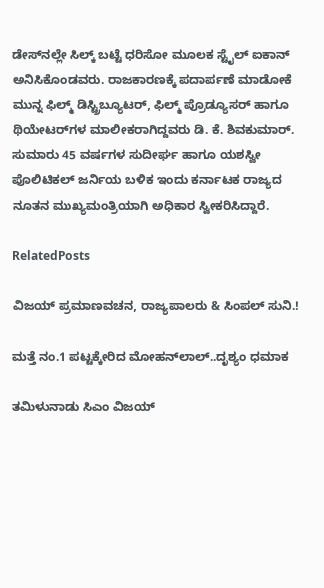ಡೇಸ್‌‌ನಲ್ಲೇ ಸಿಲ್ಕ್ ಬಟ್ಟೆ ಧರಿಸೋ ಮೂಲಕ ಸ್ಟೈಲ್ ಐಕಾನ್ ಅನಿಸಿಕೊಂಡವರು. ರಾಜಕಾರಣಕ್ಕೆ ಪದಾರ್ಪಣೆ ಮಾಡೋಕೆ ಮುನ್ನ ಫಿಲ್ಮ್ ಡಿಸ್ಟ್ರಿಬ್ಯೂಟರ್, ಫಿಲ್ಮ್ ಪ್ರೊಡ್ಯೂಸರ್ ಹಾಗೂ ಥಿಯೇಟರ್‌‌ಗಳ ಮಾಲೀಕರಾಗಿದ್ದವರು ಡಿ. ಕೆ. ಶಿವಕುಮಾರ್. ಸುಮಾರು 45 ವರ್ಷಗಳ ಸುದೀರ್ಘ ಹಾಗೂ ಯಶಸ್ವೀ ಪೊಲಿಟಿಕಲ್ ಜರ್ನಿಯ ಬಳಿಕ ಇಂದು ಕರ್ನಾಟಕ ರಾಜ್ಯದ ನೂತನ ಮುಖ್ಯಮಂತ್ರಿಯಾಗಿ ಅಧಿಕಾರ ಸ್ವೀಕರಿಸಿದ್ದಾರೆ.

RelatedPosts

ವಿಜಯ್ ಪ್ರಮಾಣವಚನ, ರಾಜ್ಯಪಾಲರು & ಸಿಂಪಲ್ ಸುನಿ.!

ಮತ್ತೆ ನಂ.1 ಪಟ್ಟಕ್ಕೇರಿದ ಮೋಹನ್‌ಲಾಲ್..ದೃಶ್ಯಂ ಧಮಾಕ

ತಮಿಳುನಾಡು ಸಿಎಂ ವಿಜಯ್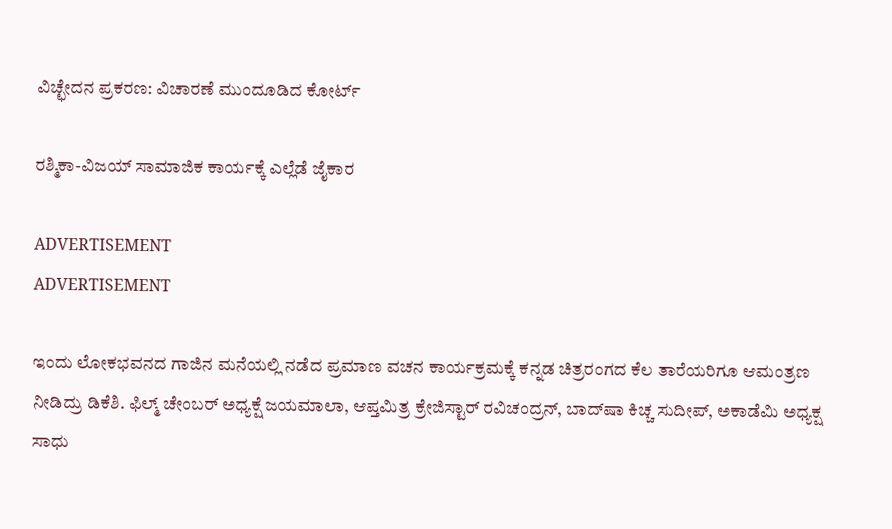ವಿಚ್ಛೇದನ ಪ್ರಕರಣ: ವಿಚಾರಣೆ ಮುಂದೂಡಿದ ಕೋರ್ಟ್

ರಶ್ಮಿಕಾ-ವಿಜಯ್‌ ಸಾಮಾಜಿಕ ಕಾರ್ಯಕ್ಕೆ ಎಲ್ಲೆಡೆ ಜೈಕಾರ

ADVERTISEMENT
ADVERTISEMENT

ಇಂದು ಲೋಕಭವನದ ಗಾಜಿನ ಮನೆಯಲ್ಲಿ ನಡೆದ ಪ್ರಮಾಣ ವಚನ ಕಾರ್ಯಕ್ರಮಕ್ಕೆ ಕನ್ನಡ ಚಿತ್ರರಂಗದ ಕೆಲ ತಾರೆಯರಿಗೂ ಆಮಂತ್ರಣ ನೀಡಿದ್ರು ಡಿಕೆಶಿ. ಫಿಲ್ಮ್ ಚೇಂಬರ್ ಅಧ್ಯಕ್ಷೆ ಜಯಮಾಲಾ, ಆಪ್ತಮಿತ್ರ ಕ್ರೇಜಿಸ್ಟಾರ್ ರವಿಚಂದ್ರನ್, ಬಾದ್‌ಷಾ ಕಿಚ್ಚ ಸುದೀಪ್, ಅಕಾಡೆಮಿ ಅಧ್ಯಕ್ಷ ಸಾಧು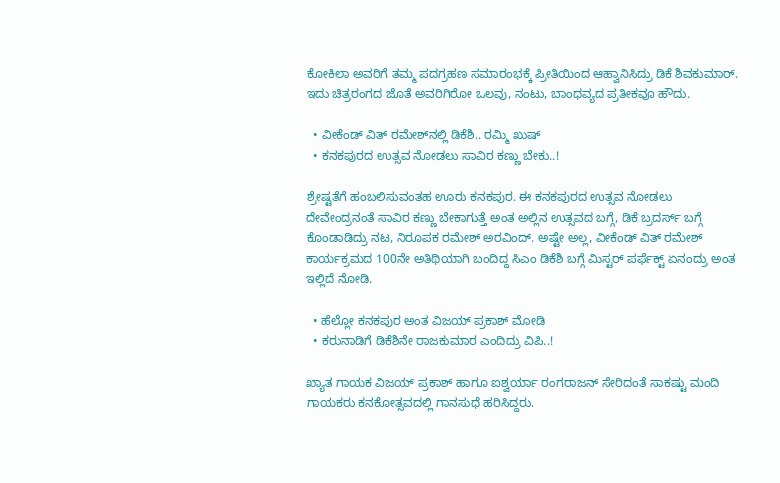ಕೋಕಿಲಾ ಅವರಿಗೆ ತಮ್ಮ ಪದಗ್ರಹಣ ಸಮಾರಂಭಕ್ಕೆ ಪ್ರೀತಿಯಿಂದ ಆಹ್ವಾನಿಸಿದ್ರು ಡಿಕೆ ಶಿವಕುಮಾರ್. ಇದು ಚಿತ್ರರಂಗದ ಜೊತೆ ಅವರಿಗಿರೋ ಒಲವು, ನಂಟು, ಬಾಂಧವ್ಯದ ಪ್ರತೀಕವೂ ಹೌದು.

  • ವೀಕೆಂಡ್ ವಿತ್ ರಮೇಶ್‌‌ನಲ್ಲಿ ಡಿಕೆಶಿ.. ರಮ್ಮಿ ಖುಷ್
  • ಕನಕಪುರದ ಉತ್ಸವ ನೋಡಲು ಸಾವಿರ ಕಣ್ಣು ಬೇಕು..!

ಶ್ರೇಷ್ಟತೆಗೆ ಹಂಬಲಿಸುವಂತಹ ಊರು ಕನಕಪುರ. ಈ ಕನಕಪುರದ ಉತ್ಸವ ನೋಡಲು ದೇವೇಂದ್ರನಂತೆ ಸಾವಿರ ಕಣ್ಣು ಬೇಕಾಗುತ್ತೆ ಅಂತ ಅಲ್ಲಿನ ಉತ್ಸವದ ಬಗ್ಗೆ, ಡಿಕೆ ಬ್ರದರ್ಸ್ ಬಗ್ಗೆ ಕೊಂಡಾಡಿದ್ರು ನಟ, ನಿರೂಪಕ ರಮೇಶ್ ಅರವಿಂದ್. ಅಷ್ಟೇ ಅಲ್ಲ, ವೀಕೆಂಡ್ ವಿತ್ ರಮೇಶ್ ಕಾರ್ಯಕ್ರಮದ 100ನೇ ಅತಿಥಿಯಾಗಿ ಬಂದಿದ್ದ ಸಿಎಂ ಡಿಕೆಶಿ ಬಗ್ಗೆ ಮಿಸ್ಟರ್ ಪರ್ಫೆಕ್ಟ್ ಏನಂದ್ರು ಅಂತ ಇಲ್ಲಿದೆ ನೋಡಿ.

  • ಹೆಲ್ಲೋ ಕನಕಪುರ ಅಂತ ವಿಜಯ್ ಪ್ರಕಾಶ್ ಮೋಡಿ
  • ಕರುನಾಡಿಗೆ ಡಿಕೆಶಿನೇ ರಾಜಕುಮಾರ ಎಂದಿದ್ರು ವಿಪಿ..!

ಖ್ಯಾತ ಗಾಯಕ ವಿಜಯ್ ಪ್ರಕಾಶ್ ಹಾಗೂ ಐಶ್ವರ್ಯಾ ರಂಗರಾಜನ್ ಸೇರಿದಂತೆ ಸಾಕಷ್ಟು ಮಂದಿ ಗಾಯಕರು ಕನಕೋತ್ಸವದಲ್ಲಿ ಗಾನಸುಧೆ ಹರಿಸಿದ್ದರು.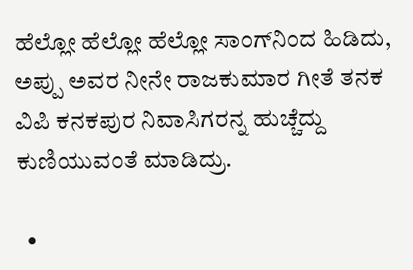ಹೆಲ್ಲೋ ಹೆಲ್ಲೋ ಹೆಲ್ಲೋ ಸಾಂಗ್‌ನಿಂದ ಹಿಡಿದು, ಅಪ್ಪು ಅವರ ನೀನೇ ರಾಜಕುಮಾರ ಗೀತೆ ತನಕ ವಿಪಿ ಕನಕಪುರ ನಿವಾಸಿಗರನ್ನ ಹುಚ್ಚೆದ್ದು ಕುಣಿಯುವಂತೆ ಮಾಡಿದ್ರು.

  •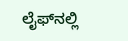ಲೈಫ್‌‌ನಲ್ಲಿ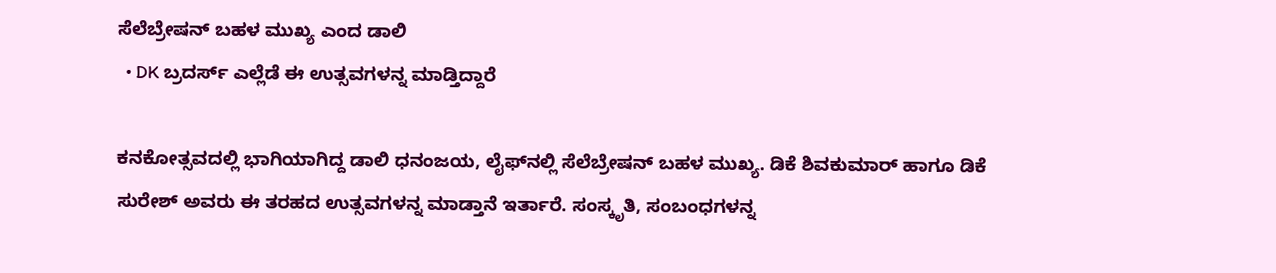ಸೆಲೆಬ್ರೇಷನ್ ಬಹಳ ಮುಖ್ಯ ಎಂದ ಡಾಲಿ
  • DK ಬ್ರದರ್ಸ್ ಎಲ್ಲೆಡೆ ಈ ಉತ್ಸವಗಳನ್ನ ಮಾಡ್ತಿದ್ದಾರೆ

ಕನಕೋತ್ಸವದಲ್ಲಿ ಭಾಗಿಯಾಗಿದ್ದ ಡಾಲಿ ಧನಂಜಯ, ಲೈಫ್‌‌ನಲ್ಲಿ ಸೆಲೆಬ್ರೇಷನ್ ಬಹಳ ಮುಖ್ಯ. ಡಿಕೆ ಶಿವಕುಮಾರ್ ಹಾಗೂ ಡಿಕೆ ಸುರೇಶ್ ಅವರು ಈ ತರಹದ ಉತ್ಸವಗಳನ್ನ ಮಾಡ್ತಾನೆ ಇರ್ತಾರೆ. ಸಂಸ್ಕೃತಿ, ಸಂಬಂಧಗಳನ್ನ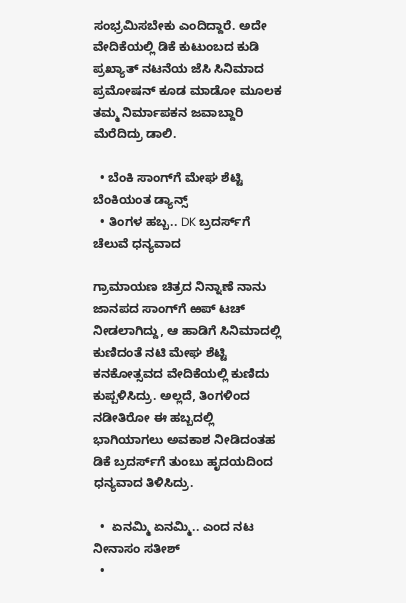ಸಂಭ್ರಮಿಸಬೇಕು ಎಂದಿದ್ದಾರೆ. ಅದೇ ವೇದಿಕೆಯಲ್ಲಿ ಡಿಕೆ ಕುಟುಂಬದ ಕುಡಿ ಪ್ರಖ್ಯಾತ್ ನಟನೆಯ ಜೆಸಿ ಸಿನಿಮಾದ ಪ್ರಮೋಷನ್ ಕೂಡ ಮಾಡೋ ಮೂಲಕ ತಮ್ಮ ನಿರ್ಮಾಪಕನ ಜವಾಬ್ದಾರಿ ಮೆರೆದಿದ್ರು ಡಾಲಿ.

  • ಬೆಂಕಿ ಸಾಂಗ್‌ಗೆ ಮೇಘ ಶೆಟ್ಟಿ ಬೆಂಕಿಯಂತ ಡ್ಯಾನ್ಸ್
  • ತಿಂಗಳ ಹಬ್ಬ.. DK ಬ್ರದರ್ಸ್‌ಗೆ ಚೆಲುವೆ ಧನ್ಯವಾದ

ಗ್ರಾಮಾಯಣ ಚಿತ್ರದ ನಿನ್ನಾಣೆ ನಾನು ಜಾನಪದ ಸಾಂಗ್‌‌ಗೆ ಱಪ್ ಟಚ್ ನೀಡಲಾಗಿದ್ದು, ಆ ಹಾಡಿಗೆ ಸಿನಿಮಾದಲ್ಲಿ ಕುಣಿದಂತೆ ನಟಿ ಮೇಘ ಶೆಟ್ಟಿ ಕನಕೋತ್ಸವದ ವೇದಿಕೆಯಲ್ಲಿ ಕುಣಿದು ಕುಪ್ಪಳಿಸಿದ್ರು. ಅಲ್ಲದೆ, ತಿಂಗಳಿಂದ ನಡೀತಿರೋ ಈ ಹಬ್ಬದಲ್ಲಿ ಭಾಗಿಯಾಗಲು ಅವಕಾಶ ನೀಡಿದಂತಹ ಡಿಕೆ ಬ್ರದರ್ಸ್‌ಗೆ ತುಂಬು ಹೃದಯದಿಂದ ಧನ್ಯವಾದ ತಿಳಿಸಿದ್ರು.

  •  ಏನಮ್ಮಿ ಏನಮ್ಮಿ.. ಎಂದ ನಟ ನೀನಾಸಂ ಸತೀಶ್
  •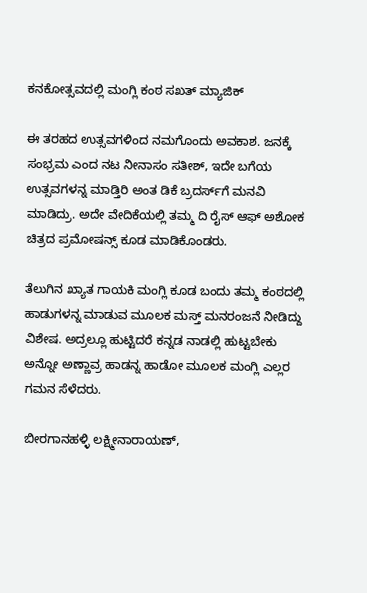ಕನಕೋತ್ಸವದಲ್ಲಿ ಮಂಗ್ಲಿ ಕಂಠ ಸಖತ್ ಮ್ಯಾಜಿಕ್

ಈ ತರಹದ ಉತ್ಸವಗಳಿಂದ ನಮಗೊಂದು ಅವಕಾಶ. ಜನಕ್ಕೆ ಸಂಭ್ರಮ ಎಂದ ನಟ ನೀನಾಸಂ ಸತೀಶ್, ಇದೇ ಬಗೆಯ ಉತ್ಸವಗಳನ್ನ ಮಾಡ್ತಿರಿ ಅಂತ ಡಿಕೆ ಬ್ರದರ್ಸ್‌ಗೆ ಮನವಿ ಮಾಡಿದ್ರು. ಅದೇ ವೇದಿಕೆಯಲ್ಲಿ ತಮ್ಮ ದಿ ರೈಸ್ ಆಫ್ ಅಶೋಕ ಚಿತ್ರದ ಪ್ರಮೋಷನ್ಸ್ ಕೂಡ ಮಾಡಿಕೊಂಡರು.

ತೆಲುಗಿನ ಖ್ಯಾತ ಗಾಯಕಿ ಮಂಗ್ಲಿ ಕೂಡ ಬಂದು ತಮ್ಮ ಕಂಠದಲ್ಲಿ ಹಾಡುಗಳನ್ನ ಮಾಡುವ ಮೂಲಕ ಮಸ್ತ್ ಮನರಂಜನೆ ನೀಡಿದ್ದು ವಿಶೇಷ. ಅದ್ರಲ್ಲೂ ಹುಟ್ಟಿದರೆ ಕನ್ನಡ ನಾಡಲ್ಲಿ ಹುಟ್ಟಬೇಕು ಅನ್ನೋ ಅಣ್ಣಾವ್ರ ಹಾಡನ್ನ ಹಾಡೋ ಮೂಲಕ ಮಂಗ್ಲಿ ಎಲ್ಲರ ಗಮನ ಸೆಳೆದರು.

ಬೀರಗಾನಹಳ್ಳಿ ಲಕ್ಷ್ಮೀನಾರಾಯಣ್,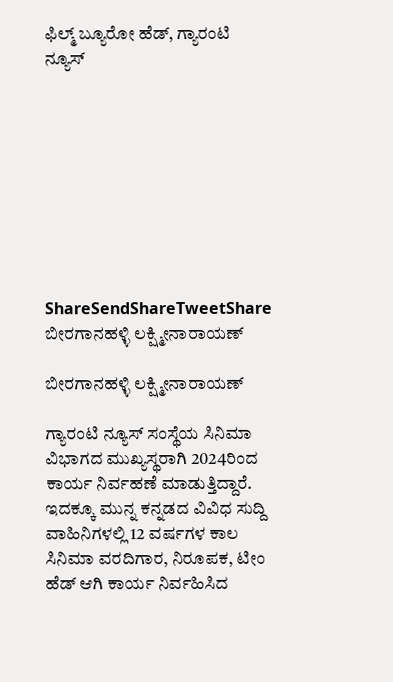ಫಿಲ್ಮ್ ಬ್ಯೂರೋ ಹೆಡ್, ಗ್ಯಾರಂಟಿ ನ್ಯೂಸ್









ShareSendShareTweetShare
ಬೀರಗಾನಹಳ್ಳಿ ಲಕ್ಷ್ಮೀನಾರಾಯಣ್

ಬೀರಗಾನಹಳ್ಳಿ ಲಕ್ಷ್ಮೀನಾರಾಯಣ್

ಗ್ಯಾರಂಟಿ ನ್ಯೂಸ್ ಸಂಸ್ಥೆಯ ಸಿನಿಮಾ ವಿಭಾಗದ ಮುಖ್ಯಸ್ಥರಾಗಿ 2024ರಿಂದ ಕಾರ್ಯ ನಿರ್ವಹಣೆ ಮಾಡುತ್ತಿದ್ದಾರೆ. ಇದಕ್ಕೂ ಮುನ್ನ ಕನ್ನಡದ ವಿವಿಧ ಸುದ್ದಿ ವಾಹಿನಿಗಳಲ್ಲಿ 12 ವರ್ಷಗಳ ಕಾಲ ಸಿನಿಮಾ ವರದಿಗಾರ, ನಿರೂಪಕ, ಟೀಂ ಹೆಡ್ ಆಗಿ ಕಾರ್ಯ ನಿರ್ವಹಿಸಿದ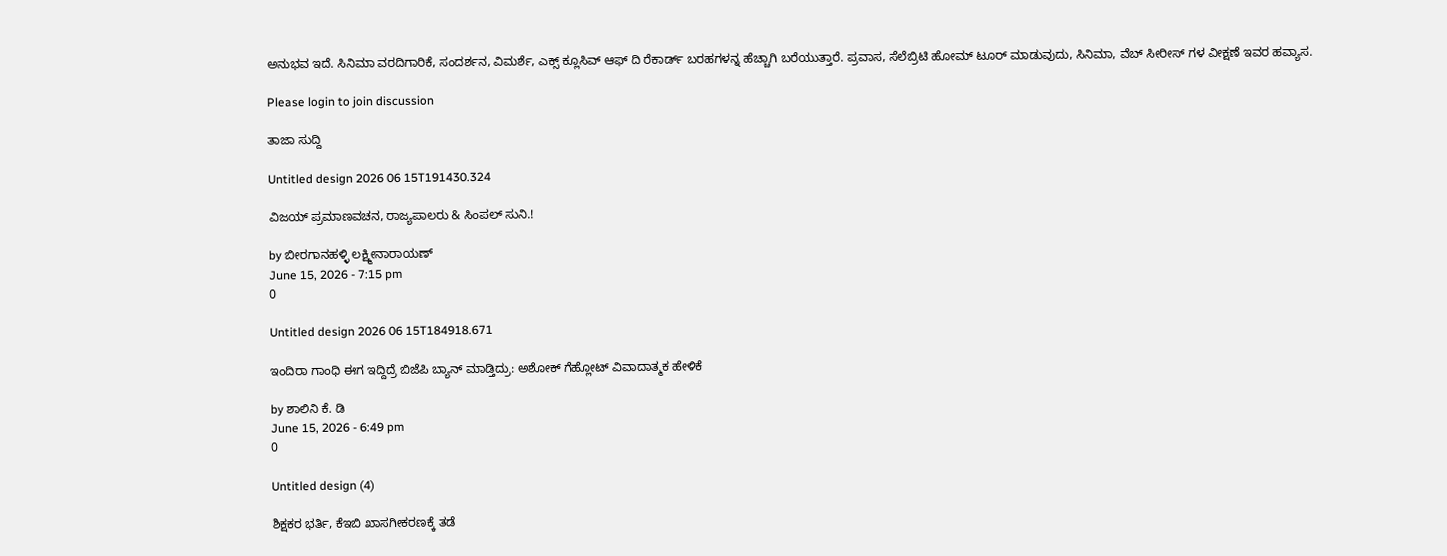ಅನುಭವ ಇದೆ. ಸಿನಿಮಾ ವರದಿಗಾರಿಕೆ, ಸಂದರ್ಶನ, ವಿಮರ್ಶೆ, ಎಕ್ಸ್ ಕ್ಲೂಸಿವ್ ಆಫ್ ದಿ ರೆಕಾರ್ಡ್ ಬರಹಗಳನ್ನ ಹೆಚ್ಚಾಗಿ ಬರೆಯುತ್ತಾರೆ. ಪ್ರವಾಸ, ಸೆಲೆಬ್ರಿಟಿ ಹೋಮ್ ಟೂರ್ ಮಾಡುವುದು, ಸಿನಿಮಾ, ವೆಬ್ ಸೀರೀಸ್ ಗಳ ವೀಕ್ಷಣೆ ಇವರ ಹವ್ಯಾಸ.

Please login to join discussion

ತಾಜಾ ಸುದ್ದಿ

Untitled design 2026 06 15T191430.324

ವಿಜಯ್ ಪ್ರಮಾಣವಚನ, ರಾಜ್ಯಪಾಲರು & ಸಿಂಪಲ್ ಸುನಿ.!

by ಬೀರಗಾನಹಳ್ಳಿ ಲಕ್ಷ್ಮೀನಾರಾಯಣ್
June 15, 2026 - 7:15 pm
0

Untitled design 2026 06 15T184918.671

ಇಂದಿರಾ ಗಾಂಧಿ ಈಗ ಇದ್ದಿದ್ರೆ ಬಿಜೆಪಿ ಬ್ಯಾನ್ ಮಾಡ್ತಿದ್ರು: ಅಶೋಕ್ ಗೆಹ್ಲೋಟ್ ವಿವಾದಾತ್ಮಕ ಹೇಳಿಕೆ

by ಶಾಲಿನಿ ಕೆ. ಡಿ
June 15, 2026 - 6:49 pm
0

Untitled design (4)

ಶಿಕ್ಷಕರ ಭರ್ತಿ, ಕೆಇಬಿ ಖಾಸಗೀಕರಣಕ್ಕೆ ತಡೆ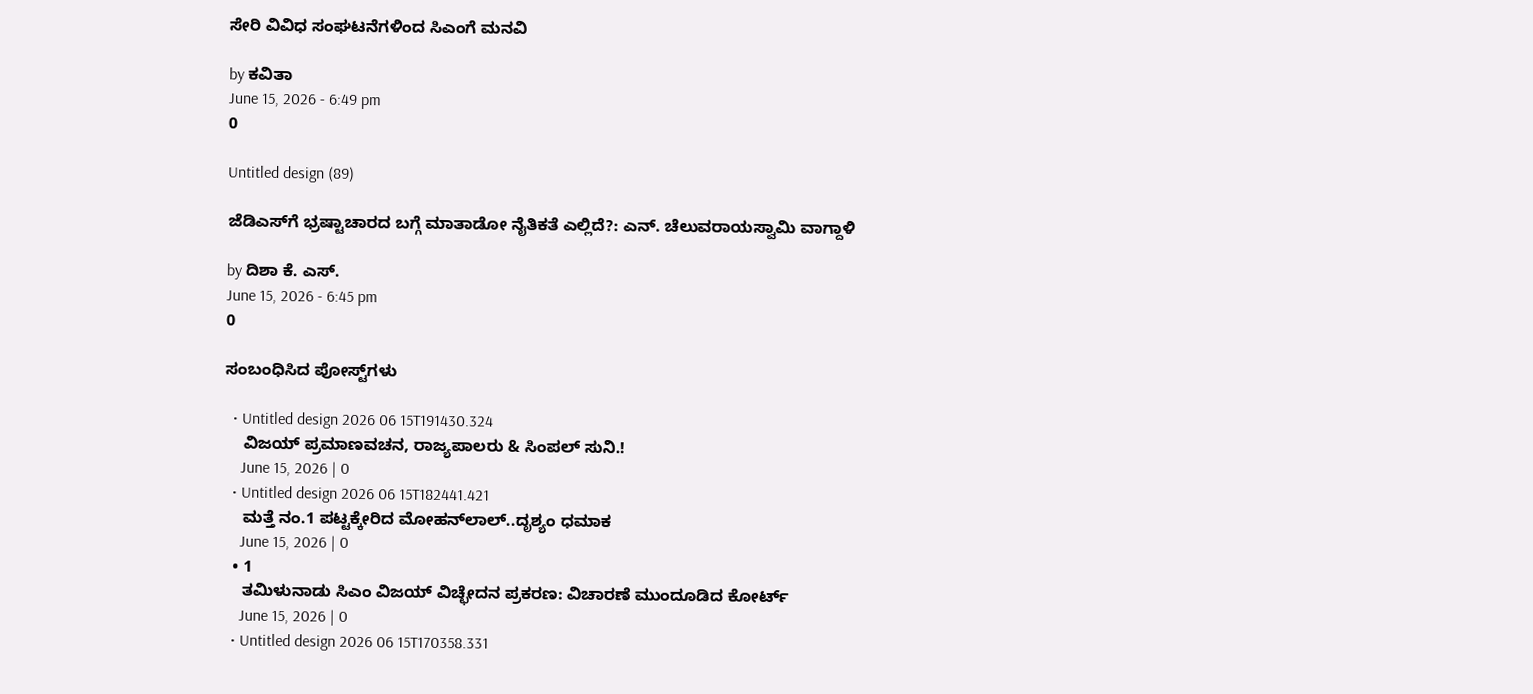ಸೇರಿ ವಿವಿಧ ಸಂಘಟನೆಗಳಿಂದ ಸಿಎಂಗೆ ಮನವಿ

by ಕವಿತಾ
June 15, 2026 - 6:49 pm
0

Untitled design (89)

ಜೆಡಿಎಸ್‌ಗೆ ಭ್ರಷ್ಟಾಚಾರದ ಬಗ್ಗೆ ಮಾತಾಡೋ ನೈತಿಕತೆ ಎಲ್ಲಿದೆ?: ಎನ್. ಚೆಲುವರಾಯಸ್ವಾಮಿ ವಾಗ್ದಾಳಿ

by ದಿಶಾ ಕೆ. ಎಸ್.
June 15, 2026 - 6:45 pm
0

ಸಂಬಂಧಿಸಿದ ಪೋಸ್ಟ್‌ಗಳು

  • Untitled design 2026 06 15T191430.324
    ವಿಜಯ್ ಪ್ರಮಾಣವಚನ, ರಾಜ್ಯಪಾಲರು & ಸಿಂಪಲ್ ಸುನಿ.!
    June 15, 2026 | 0
  • Untitled design 2026 06 15T182441.421
    ಮತ್ತೆ ನಂ.1 ಪಟ್ಟಕ್ಕೇರಿದ ಮೋಹನ್‌ಲಾಲ್..ದೃಶ್ಯಂ ಧಮಾಕ
    June 15, 2026 | 0
  • 1
    ತಮಿಳುನಾಡು ಸಿಎಂ ವಿಜಯ್ ವಿಚ್ಛೇದನ ಪ್ರಕರಣ: ವಿಚಾರಣೆ ಮುಂದೂಡಿದ ಕೋರ್ಟ್
    June 15, 2026 | 0
  • Untitled design 2026 06 15T170358.331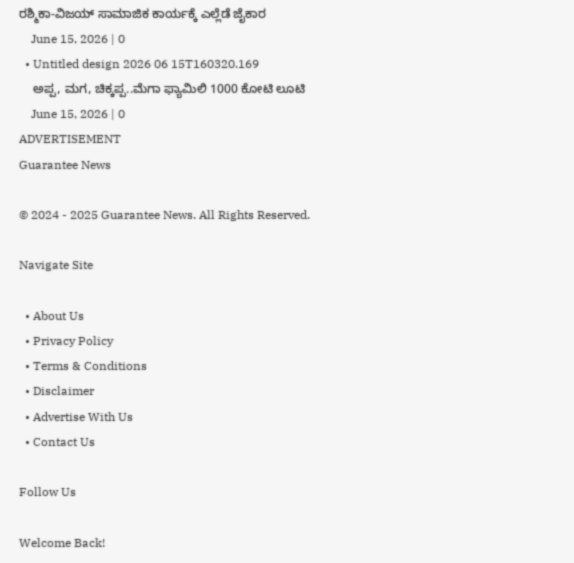ರಶ್ಮಿಕಾ-ವಿಜಯ್‌ ಸಾಮಾಜಿಕ ಕಾರ್ಯಕ್ಕೆ ಎಲ್ಲೆಡೆ ಜೈಕಾರ
    June 15, 2026 | 0
  • Untitled design 2026 06 15T160320.169
    ಅಪ್ಪ, ಮಗ, ಚಿಕ್ಕಪ್ಪ..ಮೆಗಾ ಫ್ಯಾಮಿಲಿ 1000 ಕೋಟಿ ಲೂಟಿ
    June 15, 2026 | 0
ADVERTISEMENT
Guarantee News

© 2024 - 2025 Guarantee News. All Rights Reserved.

Navigate Site

  • About Us
  • Privacy Policy
  • Terms & Conditions
  • Disclaimer
  • Advertise With Us
  • Contact Us

Follow Us

Welcome Back!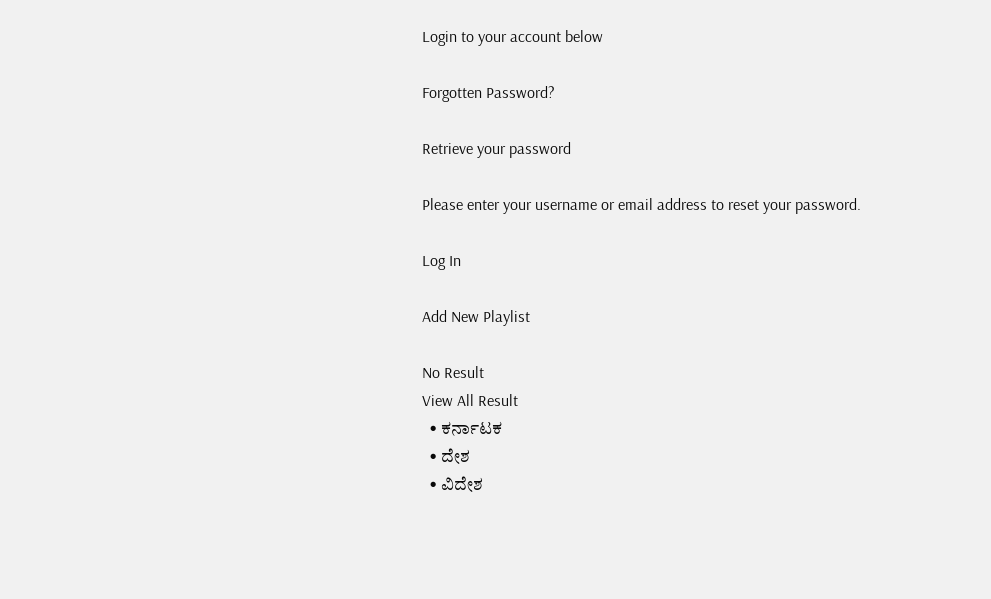Login to your account below

Forgotten Password?

Retrieve your password

Please enter your username or email address to reset your password.

Log In

Add New Playlist

No Result
View All Result
  • ಕರ್ನಾಟಕ
  • ದೇಶ
  • ವಿದೇಶ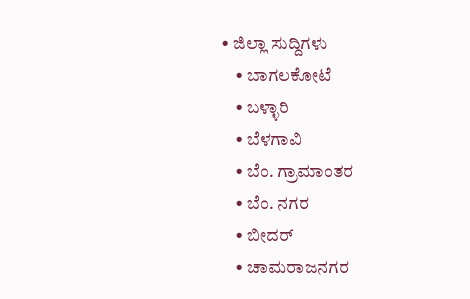• ಜಿಲ್ಲಾ ಸುದ್ದಿಗಳು
    • ಬಾಗಲಕೋಟೆ
    • ಬಳ್ಳಾರಿ
    • ಬೆಳಗಾವಿ
    • ಬೆಂ. ಗ್ರಾಮಾಂತರ
    • ಬೆಂ. ನಗರ
    • ಬೀದರ್
    • ಚಾಮರಾಜನಗರ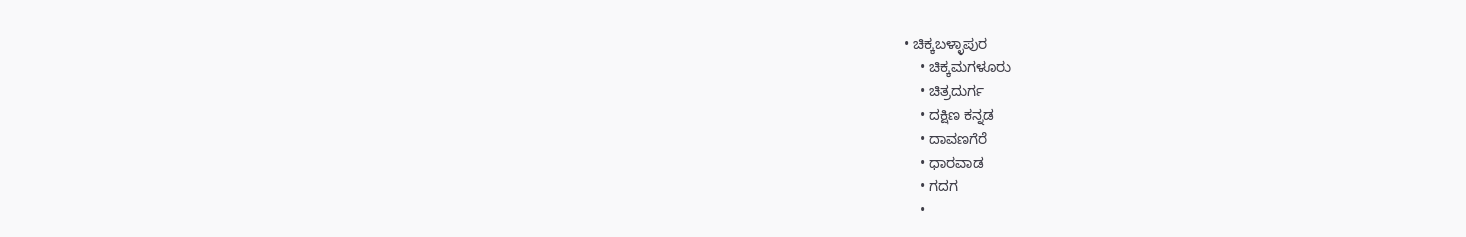• ಚಿಕ್ಕಬಳ್ಳಾಪುರ
    • ಚಿಕ್ಕಮಗಳೂರು
    • ಚಿತ್ರದುರ್ಗ
    • ದಕ್ಷಿಣ ಕನ್ನಡ
    • ದಾವಣಗೆರೆ
    • ಧಾರವಾಡ
    • ಗದಗ
    •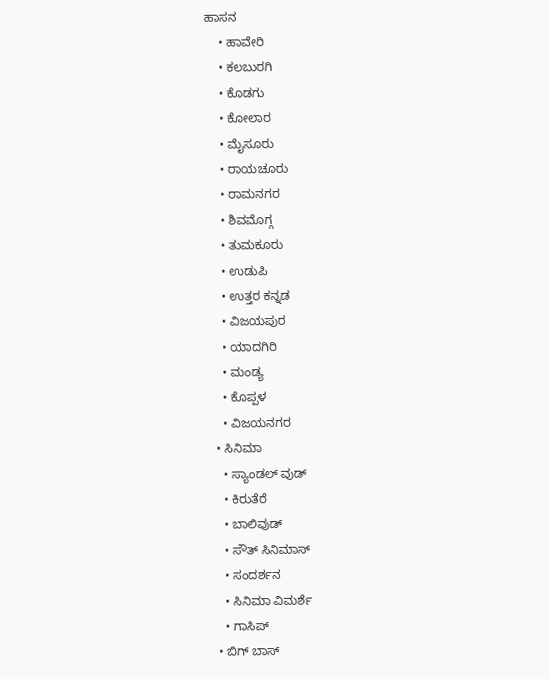ಹಾಸನ
    • ಹಾವೇರಿ
    • ಕಲಬುರಗಿ
    • ಕೊಡಗು
    • ಕೋಲಾರ
    • ಮೈಸೂರು
    • ರಾಯಚೂರು
    • ರಾಮನಗರ
    • ಶಿವಮೊಗ್ಗ
    • ತುಮಕೂರು
    • ಉಡುಪಿ
    • ಉತ್ತರ ಕನ್ನಡ
    • ವಿಜಯಪುರ
    • ಯಾದಗಿರಿ
    • ಮಂಡ್ಯ
    • ಕೊಪ್ಪಳ
    • ವಿಜಯನಗರ
  • ಸಿನಿಮಾ
    • ಸ್ಯಾಂಡಲ್ ವುಡ್
    • ಕಿರುತೆರೆ
    • ಬಾಲಿವುಡ್
    • ಸೌತ್ ಸಿನಿಮಾಸ್
    • ಸಂದರ್ಶನ
    • ಸಿನಿಮಾ ವಿಮರ್ಶೆ
    • ಗಾಸಿಪ್
  • ಬಿಗ್ ಬಾಸ್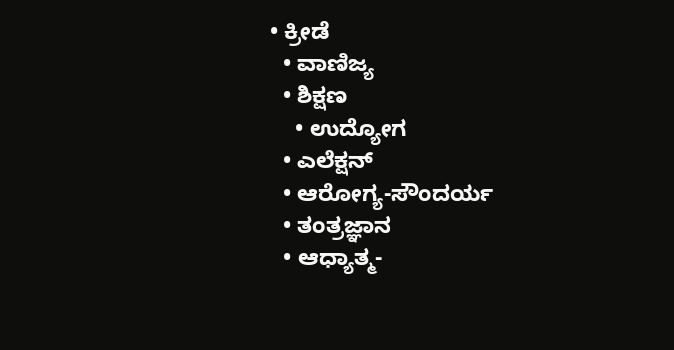• ಕ್ರೀಡೆ
  • ವಾಣಿಜ್ಯ
  • ಶಿಕ್ಷಣ
    • ಉದ್ಯೋಗ
  • ಎಲೆಕ್ಷನ್
  • ಆರೋಗ್ಯ-ಸೌಂದರ್ಯ
  • ತಂತ್ರಜ್ಞಾನ
  • ಆಧ್ಯಾತ್ಮ-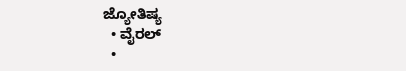ಜ್ಯೋತಿಷ್ಯ
  • ವೈರಲ್
  •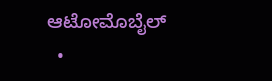ಆಟೋಮೊಬೈಲ್
  •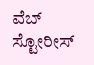ವೆಬ್ ಸ್ಟೋರೀಸ್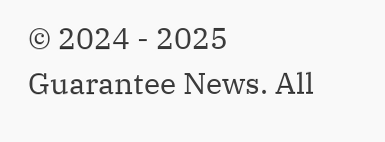© 2024 - 2025 Guarantee News. All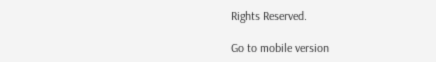Rights Reserved.

Go to mobile version